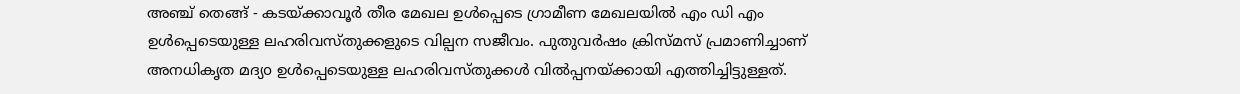അഞ്ച് തെങ്ങ് - കടയ്ക്കാവൂർ തീര മേഖല ഉൾപ്പെടെ ഗ്രാമീണ മേഖലയിൽ എം ഡി എം ഉൾപ്പെടെയുള്ള ലഹരിവസ്തുക്കളുടെ വില്പന സജീവം. പുതുവർഷം ക്രിസ്മസ് പ്രമാണിച്ചാണ് അനധികൃത മദ്യo ഉൾപ്പെടെയുള്ള ലഹരിവസ്തുക്കൾ വിൽപ്പനയ്ക്കായി എത്തിച്ചിട്ടുള്ളത്.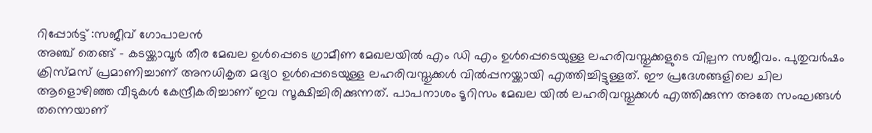റിപ്പോർട്ട് :സജീവ് ഗോപാലൻ
അഞ്ച് തെങ്ങ് - കടയ്ക്കാവൂർ തീര മേഖല ഉൾപ്പെടെ ഗ്രാമീണ മേഖലയിൽ എം ഡി എം ഉൾപ്പെടെയുള്ള ലഹരിവസ്തുക്കളുടെ വില്പന സജീവം. പുതുവർഷം ക്രിസ്മസ് പ്രമാണിച്ചാണ് അനധികൃത മദ്യo ഉൾപ്പെടെയുള്ള ലഹരിവസ്തുക്കൾ വിൽപ്പനയ്ക്കായി എത്തിച്ചിട്ടുള്ളത്. ഈ പ്രദേശങ്ങളിലെ ചില ആളൊഴിഞ്ഞ വീടുകൾ കേന്ദ്രീകരിച്ചാണ് ഇവ സൂക്ഷിച്ചിരിക്കുന്നത്. പാപനാശം ടൂറിസം മേഖല യിൽ ലഹരിവസ്തുക്കൾ എത്തിക്കുന്ന അതേ സംഘങ്ങൾ തന്നെയാണ്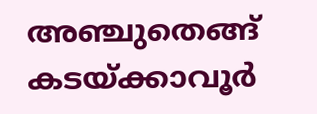അഞ്ചുതെങ്ങ് കടയ്ക്കാവൂർ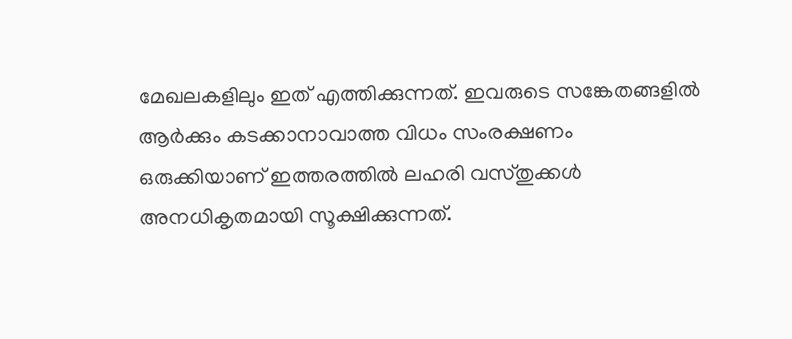മേഖലകളിലും ഇത് എത്തിക്കുന്നത്. ഇവരുടെ സങ്കേതങ്ങളിൽ ആർക്കും കടക്കാനാവാത്ത വിധം സംരക്ഷണം ഒരുക്കിയാണ് ഇത്തരത്തിൽ ലഹരി വസ്തുക്കൾ അനധികൃതമായി സൂക്ഷിക്കുന്നത്.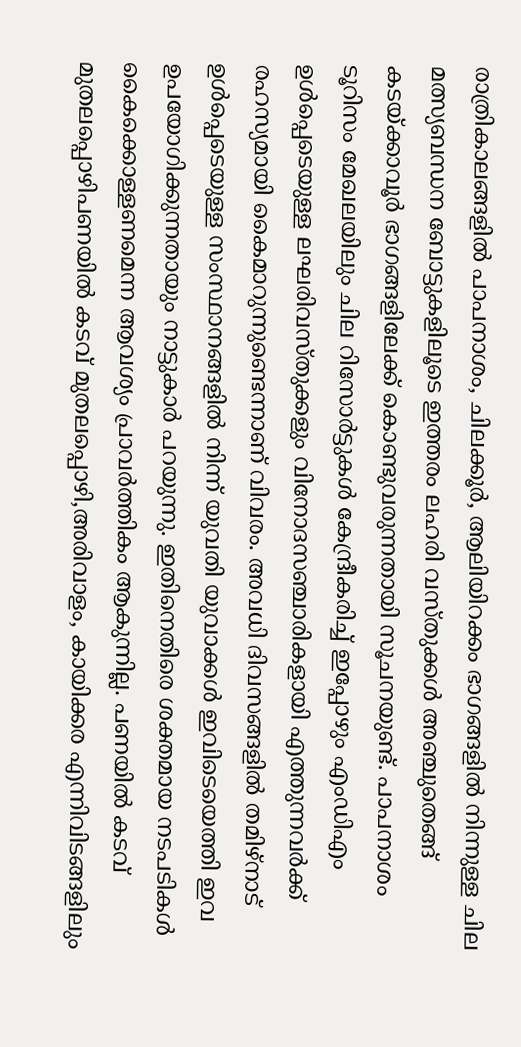രാത്രികാലങ്ങളിൽ പാപനാശം, ചിലക്കൂർ, ആലിയിറക്കം ഭാഗങ്ങളിൽ നിന്നുള്ള ചില മത്സ്യബന്ധന ബോട്ടുകളിലൂടെ ഇത്തരം ലഹരി വസ്തുക്കൾ അഞ്ചുതെങ്ങ് കടയ്ക്കാവൂർ ഭാഗങ്ങളിലേക്ക് കൊണ്ടുവരുന്നതായി സൂചനയുണ്ട്. പാപനാശം ടൂറിസം മേഖലയിലും ചില റിസോർട്ടുകൾ കേന്ദ്രീകരിച്ച് ഇപ്പോഴും എംഡിഎം ഉൾപ്പെടെയുള്ള ലഘരിവസ്തുക്കളും വിനോദസഞ്ചാരികളായി എത്തുന്നവർക്ക് രഹസ്യമായി കൈമാറുന്നുണ്ടെന്നാണ് വിവരം. അവധി ദിവസങ്ങളിൽ തമിഴ്നാട് ഉൾപ്പെടെയുള്ള സംസ്ഥാനങ്ങളിൽ നിന്ന് യുവതി യുവാക്കൾ ഇവിടെയെത്തി ഇവ ഉപയോഗിക്കുന്നതായും നാട്ടുകാർ പറയുന്നു. ഇതിനെതിരെ ശക്തമായ നടപടികൾ കൈക്കൊള്ളണമെന്ന ആവശ്യം പ്രാവർത്തികം ആകുന്നില്ല. പണയിൽ കടവ് മുതലപ്പൊഴിപണയിൽ കടവ് മുതലപ്പൊഴി,അരിവാളം, കായിക്കര എന്നിവിടങ്ങളിലും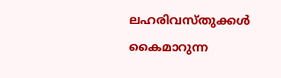ലഹരിവസ്തുക്കൾ കൈമാറുന്ന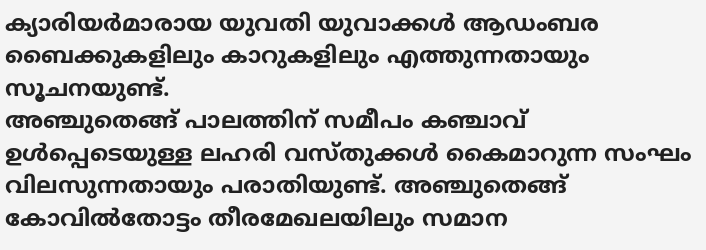ക്യാരിയർമാരായ യുവതി യുവാക്കൾ ആഡംബര ബൈക്കുകളിലും കാറുകളിലും എത്തുന്നതായും സൂചനയുണ്ട്.
അഞ്ചുതെങ്ങ് പാലത്തിന് സമീപം കഞ്ചാവ് ഉൾപ്പെടെയുള്ള ലഹരി വസ്തുക്കൾ കൈമാറുന്ന സംഘം വിലസുന്നതായും പരാതിയുണ്ട്. അഞ്ചുതെങ്ങ് കോവിൽതോട്ടം തീരമേഖലയിലും സമാന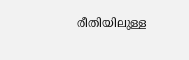രീതിയിലുള്ള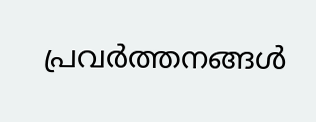പ്രവർത്തനങ്ങൾ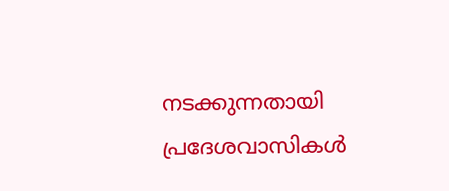നടക്കുന്നതായി പ്രദേശവാസികൾ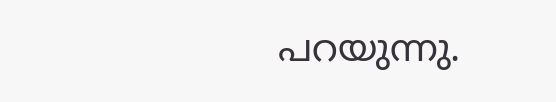പറയുന്നു.